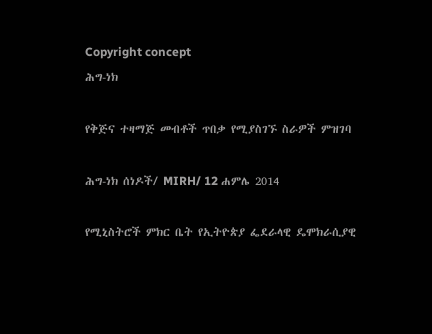Copyright concept
ሕግ-ነክ

የቅጅና ተዛማጅ መብቶች ጥበቃ የሚያስገኙ ስራዎች ምዝገባ

ሕግ-ነክ ሰነዶች/ MIRH/ 12 ሐምሌ 2014

የሚኒስትሮች ምክር ቤት የኢትዮጵያ ፌደራላዊ ዴሞክራሲያዊ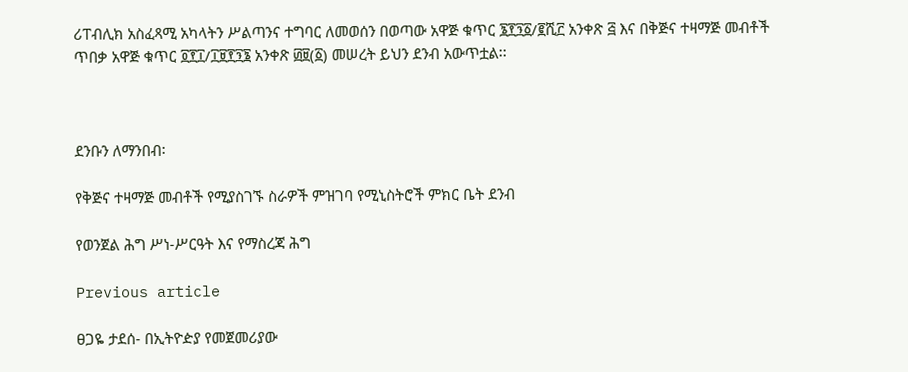ሪፐብሊክ አስፈጻሚ አካላትን ሥልጣንና ተግባር ለመወሰን በወጣው አዋጅ ቁጥር ፮፻፺፩/፪ሺ፫ አንቀጽ ፭ እና በቅጅና ተዛማጅ መብቶች ጥበቃ አዋጅ ቁጥር ፬፻፲/፲፱፻፺፮ አንቀጽ ፴፱(፩) መሠረት ይህን ደንብ አውጥቷል፡፡



ደንቡን ለማንበብ፡

የቅጅና ተዛማጅ መብቶች የሚያስገኙ ስራዎች ምዝገባ የሚኒስትሮች ምክር ቤት ደንብ

የወንጀል ሕግ ሥነ-ሥርዓት እና የማስረጃ ሕግ

Previous article

ፀጋዬ ታደሰ- በኢትዮዽያ የመጀመሪያው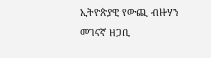ኢትዮጵያዊ የውጪ ብዙሃን መገናኛ ዘጋቢ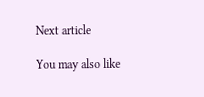Next article

You may also like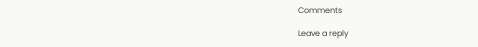Comments

Leave a reply